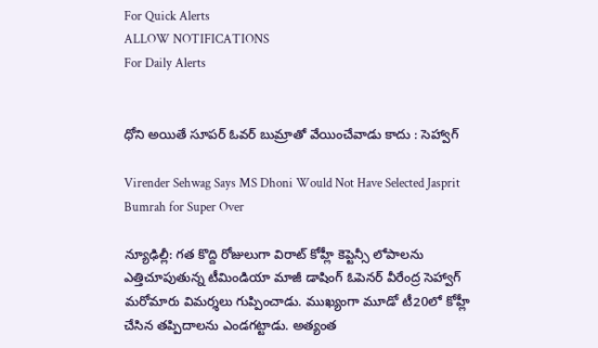For Quick Alerts
ALLOW NOTIFICATIONS
For Daily Alerts


ధోని అయితే సూపర్ ఓవర్ బుమ్రాతో వేయించేవాడు కాదు : సెహ్వాగ్

Virender Sehwag Says MS Dhoni Would Not Have Selected Jasprit Bumrah for Super Over

న్యూఢిల్లీ: గత కొద్ది రోజులుగా విరాట్ కోహ్లీ కెప్టెన్సీ లోపాలను ఎత్తిచూపుతున్న టీమిండియా మాజీ డాషింగ్ ఓపెనర్ వీరేంద్ర సెహ్వాగ్ మరోమారు విమర్శలు గుప్పించాడు. ముఖ్యంగా మూడో టీ20లో కోహ్లీ చేసిన తప్పిదాలను ఎండగట్టాడు. అత్యంత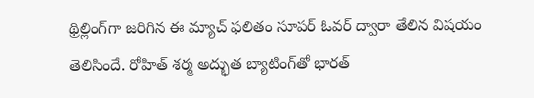థ్రిల్లింగ్‌గా జరిగిన ఈ మ్యాచ్‌ ఫలితం సూపర్ ఓవర్ ద్వారా తేలిన విషయం తెలిసిందే. రోహిత్ శర్మ అద్భుత బ్యాటింగ్‌తో భారత్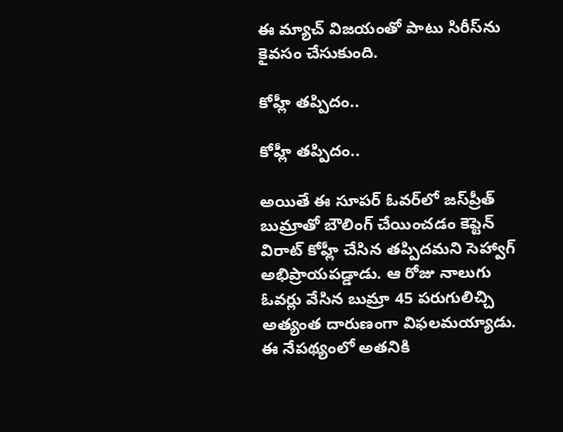ఈ మ్యాచ్ విజయంతో పాటు సిరీస్‌ను కైవసం చేసుకుంది.

కోహ్లీ తప్పిదం..

కోహ్లీ తప్పిదం..

అయితే ఈ సూపర్ ఓవర్‌లో జస్‌ప్రీత్ బుమ్రాతో బౌలింగ్ చేయించడం కెప్టెన్ విరాట్ కోహ్లీ చేసిన తప్పిదమని సెహ్వాగ్ అభిప్రాయపడ్డాడు. ఆ రోజు నాలుగు ఓవర్లు వేసిన బుమ్రా 45 పరుగులిచ్చి అత్యంత దారుణంగా విఫలమయ్యాడు. ఈ నేపథ్యంలో అతనికి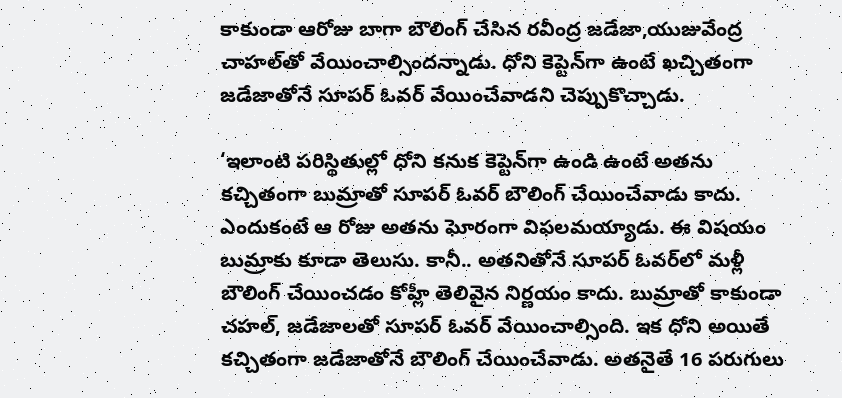కాకుండా ఆరోజు బాగా బౌలింగ్ చేసిన రవీంద్ర జడేజా,యుజువేంద్ర చాహల్‌తో వేయించాల్సిందన్నాడు. ధోని కెప్టెన్‌గా ఉంటే ఖచ్చితంగా జడేజాతోనే సూపర్ ఓవర్ వేయించేవాడని చెప్పుకొచ్చాడు.

‘ఇలాంటి పరిస్థితుల్లో ధోని కనుక కెప్టెన్‌గా ఉండి ఉంటే అతను కచ్చితంగా బుమ్రాతో సూపర్ ఓవర్ బౌలింగ్ చేయించేవాడు కాదు. ఎందుకంటే ఆ రోజు అతను ఘోరంగా విఫలమయ్యాడు. ఈ విషయం బుమ్రాకు కూడా తెలుసు. కానీ.. అతనితోనే సూపర్ ఓవర్‌లో మళ్లీ బౌలింగ్ చేయించడం కోహ్లీ తెలివైన నిర్ణయం కాదు. బుమ్రాతో కాకుండా చహల్, జడేజాలతో సూపర్ ఓవర్ వేయించాల్సింది. ఇక ధోని అయితే కచ్చితంగా జడేజాతోనే బౌలింగ్ చేయించేవాడు. అతనైతే 16 పరుగులు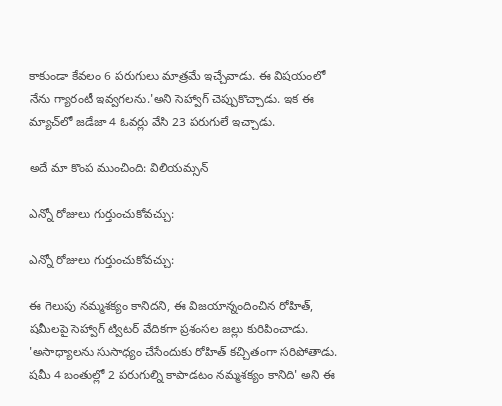కాకుండా కేవలం 6 పరుగులు మాత్రమే ఇచ్చేవాడు. ఈ విషయంలో నేను గ్యారంటీ ఇవ్వగలను.'అని సెహ్వాగ్ చెప్పుకొచ్చాడు. ఇక ఈ మ్యాచ్‌లో జడేజా 4 ఓవర్లు వేసి 23 పరుగులే ఇచ్చాడు.

అదే మా కొంప ముంచింది: విలియమ్సన్

ఎన్నో రోజులు గుర్తుంచుకోవచ్చు:

ఎన్నో రోజులు గుర్తుంచుకోవచ్చు:

ఈ గెలుపు నమ్మశక్యం కానిదని, ఈ విజయాన్నందించిన రోహిత్‌, షమీలపై సెహ్వాగ్ ట్విటర్ వేదికగా ప్రశంసల జల్లు కురిపించాడు. 'అసాధ్యాలను సుసాధ్యం చేసేందుకు రోహిత్‌ కచ్చితంగా సరిపోతాడు. షమీ 4 బంతుల్లో 2 పరుగుల్ని కాపాడటం నమ్మశక్యం కానిది' అని ఈ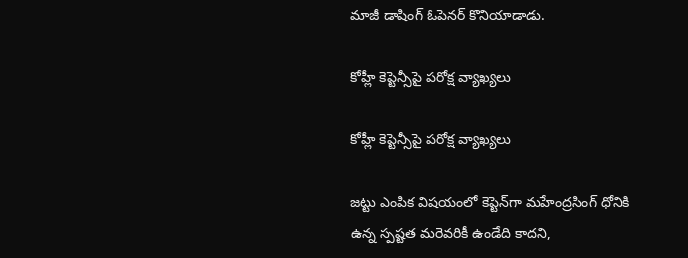మాజీ డాషింగ్ ఓపెనర్ కొనియాడాడు.

కోహ్లీ కెప్టెన్సీపై పరోక్ష వ్యాఖ్యలు

కోహ్లీ కెప్టెన్సీపై పరోక్ష వ్యాఖ్యలు

జట్టు ఎంపిక విషయంలో కెప్టెన్‌గా మహేంద్రసింగ్ ధోనికి ఉన్న స్పష్టత మరెవరికీ ఉండేది కాదని,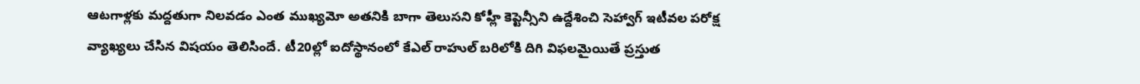ఆటగాళ్లకు మద్దతుగా నిలవడం ఎంత ముఖ్యమో అతనికి బాగా తెలుసని కోహ్లీ కెప్టెన్సీని ఉద్దేశించి సెహ్వాగ్ ఇటీవల పరోక్ష వ్యాఖ్యలు చేసిన విషయం తెలిసిందే. టీ20ల్లో ఐదోస్థానంలో కేఎల్ రాహుల్‌ బరిలోకి దిగి విఫలమైయితే ప్రస్తుత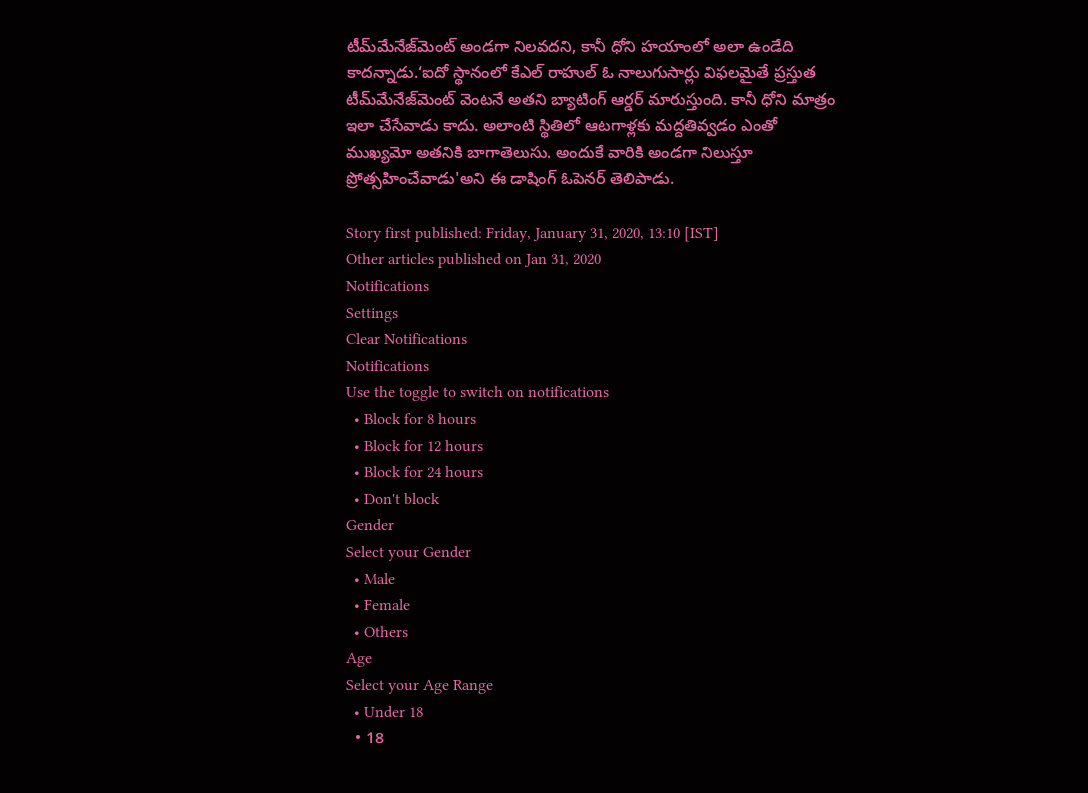టీమ్‌మేనేజ్‌మెంట్ అండగా నిలవదని, కానీ ధోని హయాంలో అలా ఉండేది కాదన్నాడు.‘ఐదో స్థానంలో కేఎల్ రాహుల్ ఓ నాలుగుసార్లు విఫలమైతే ప్రస్తుత టీమ్‌మేనేజ్‌మెంట్ వెంటనే అతని బ్యాటింగ్ ఆర్డర్ మారుస్తుంది. కానీ ధోని మాత్రం ఇలా చేసేవాడు కాదు. అలాంటి స్థితిలో ఆటగాళ్లకు మద్దతివ్వడం ఎంతో ముఖ్యమో అతనికి బాగాతెలుసు. అందుకే వారికి అండగా నిలుస్తూ ప్రోత్సహించేవాడు'అని ఈ డాషింగ్ ఓపెనర్ తెలిపాడు.

Story first published: Friday, January 31, 2020, 13:10 [IST]
Other articles published on Jan 31, 2020
Notifications
Settings
Clear Notifications
Notifications
Use the toggle to switch on notifications
  • Block for 8 hours
  • Block for 12 hours
  • Block for 24 hours
  • Don't block
Gender
Select your Gender
  • Male
  • Female
  • Others
Age
Select your Age Range
  • Under 18
  • 18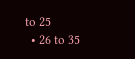to 25
  • 26 to 35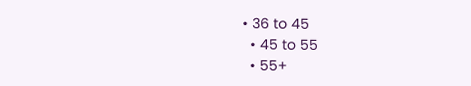• 36 to 45
  • 45 to 55
  • 55+